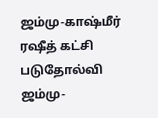ஜம்மு-காஷ்மீர் ரஷீத் கட்சி படுதோல்வி
ஜம்மு-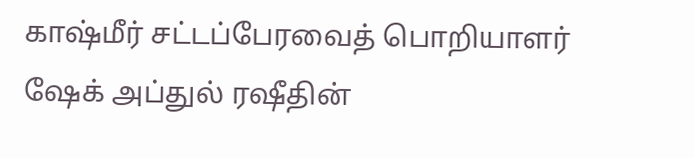காஷ்மீர் சட்டப்பேரவைத் பொறியாளர் ஷேக் அப்துல் ரஷீதின்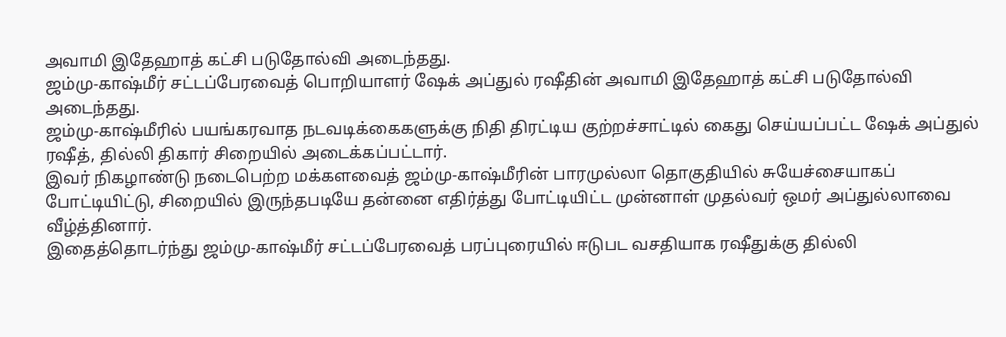அவாமி இதேஹாத் கட்சி படுதோல்வி அடைந்தது.
ஜம்மு-காஷ்மீர் சட்டப்பேரவைத் பொறியாளர் ஷேக் அப்துல் ரஷீதின் அவாமி இதேஹாத் கட்சி படுதோல்வி அடைந்தது.
ஜம்மு-காஷ்மீரில் பயங்கரவாத நடவடிக்கைகளுக்கு நிதி திரட்டிய குற்றச்சாட்டில் கைது செய்யப்பட்ட ஷேக் அப்துல் ரஷீத், தில்லி திகார் சிறையில் அடைக்கப்பட்டார்.
இவர் நிகழாண்டு நடைபெற்ற மக்களவைத் ஜம்மு-காஷ்மீரின் பாரமுல்லா தொகுதியில் சுயேச்சையாகப் போட்டியிட்டு, சிறையில் இருந்தபடியே தன்னை எதிர்த்து போட்டியிட்ட முன்னாள் முதல்வர் ஒமர் அப்துல்லாவை வீழ்த்தினார்.
இதைத்தொடர்ந்து ஜம்மு-காஷ்மீர் சட்டப்பேரவைத் பரப்புரையில் ஈடுபட வசதியாக ரஷீதுக்கு தில்லி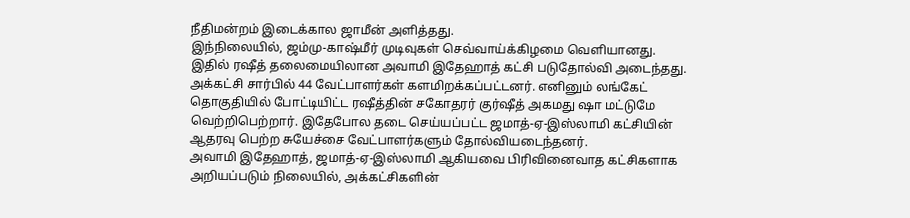நீதிமன்றம் இடைக்கால ஜாமீன் அளித்தது.
இந்நிலையில், ஜம்மு-காஷ்மீர் முடிவுகள் செவ்வாய்க்கிழமை வெளியானது. இதில் ரஷீத் தலைமையிலான அவாமி இதேஹாத் கட்சி படுதோல்வி அடைந்தது. அக்கட்சி சார்பில் 44 வேட்பாளர்கள் களமிறக்கப்பட்டனர். எனினும் லங்கேட் தொகுதியில் போட்டியிட்ட ரஷீத்தின் சகோதரர் குர்ஷீத் அகமது ஷா மட்டுமே வெற்றிபெற்றார். இதேபோல தடை செய்யப்பட்ட ஜமாத்-ஏ-இஸ்லாமி கட்சியின் ஆதரவு பெற்ற சுயேச்சை வேட்பாளர்களும் தோல்வியடைந்தனர்.
அவாமி இதேஹாத், ஜமாத்-ஏ-இஸ்லாமி ஆகியவை பிரிவினைவாத கட்சிகளாக அறியப்படும் நிலையில், அக்கட்சிகளின்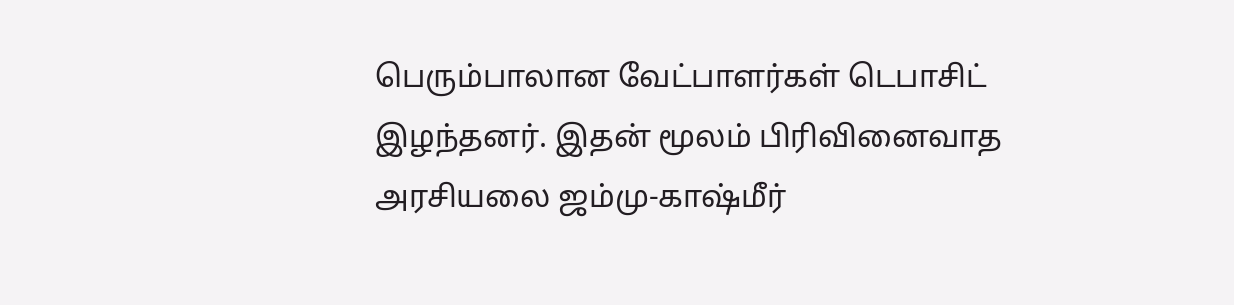பெரும்பாலான வேட்பாளர்கள் டெபாசிட் இழந்தனர். இதன் மூலம் பிரிவினைவாத அரசியலை ஜம்மு-காஷ்மீர்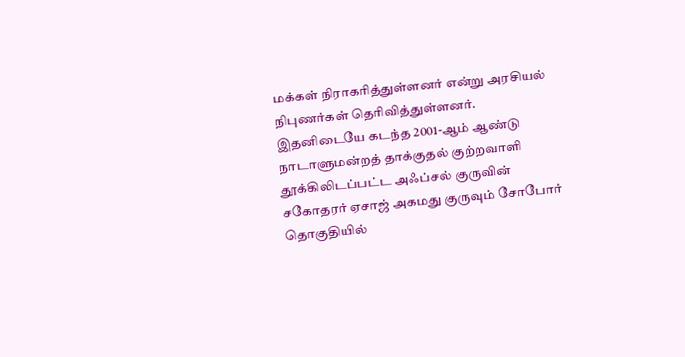மக்கள் நிராகரித்துள்ளனர் என்று அரசியல் நிபுணர்கள் தெரிவித்துள்ளனர்.
இதனிடையே கடந்த 2001-ஆம் ஆண்டு நாடாளுமன்றத் தாக்குதல் குற்றவாளி தூக்கிலிடப்பட்ட அஃப்சல் குருவின் சகோதரர் ஏசாஜ் அகமது குருவும் சோபோர் தொகுதியில்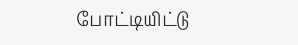போட்டியிட்டு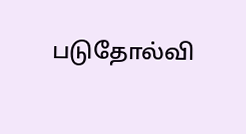படுதோல்வி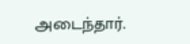அடைந்தார்.